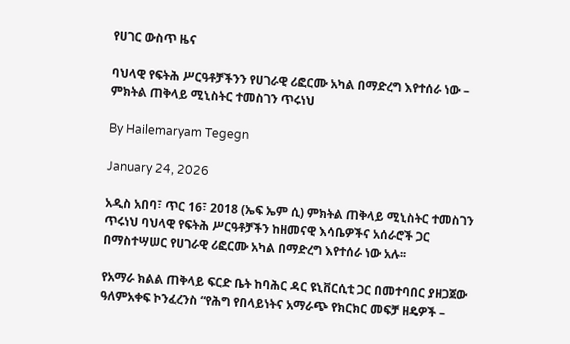የሀገር ውስጥ ዜና

ባህላዊ የፍትሕ ሥርዓቶቻችንን የሀገራዊ ሪፎርሙ አካል በማድረግ እየተሰራ ነው – ምክትል ጠቅላይ ሚኒስትር ተመስገን ጥሩነህ

By Hailemaryam Tegegn

January 24, 2026

አዲስ አበባ፣ ጥር 16፣ 2018 (ኤፍ ኤም ሲ) ምክትል ጠቅላይ ሚኒስትር ተመስገን ጥሩነህ ባህላዊ የፍትሕ ሥርዓቶቻችን ከዘመናዊ እሳቤዎችና አሰራሮች ጋር በማስተሣሠር የሀገራዊ ሪፎርሙ አካል በማድረግ እየተሰራ ነው አሉ፡፡

የአማራ ክልል ጠቅላይ ፍርድ ቤት ከባሕር ዳር ዩኒቨርሲቲ ጋር በመተባበር ያዘጋጀው ዓለምአቀፍ ኮንፈረንስ “የሕግ የበላይነትና አማራጭ የክርክር መፍቻ ዘዴዎች –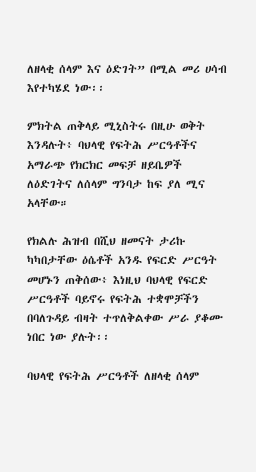ለዘላቂ ሰላም እና ዕድገት” በሚል መሪ ሀሳብ እየተካሄደ ነው፡፡

ምክትል ጠቅላይ ሚኒስትሩ በዚሁ ወቅት እንዳሉት፥ ባህላዊ የፍትሕ ሥርዓቶችና አማራጭ የክርክር መፍቻ ዘይቤዎች ለዕድገትና ለሰላም ግንባታ ከፍ ያለ ሚና አላቸው።

የክልሉ ሕዝብ በሺህ ዘመናት ታሪኩ ካካበታቸው ዕሴቶች አንዱ የፍርድ ሥርዓት መሆኑን ጠቅሰው፥ እነዚህ ባህላዊ የፍርድ ሥርዓቶች ባይኖሩ የፍትሕ ተቋሞቻችን በባለጉዳይ ብዛት ተጥለቅልቀው ሥራ ያቆሙ ነበር ነው ያሉት፡፡

ባህላዊ የፍትሕ ሥርዓቶች ለዘላቂ ሰላም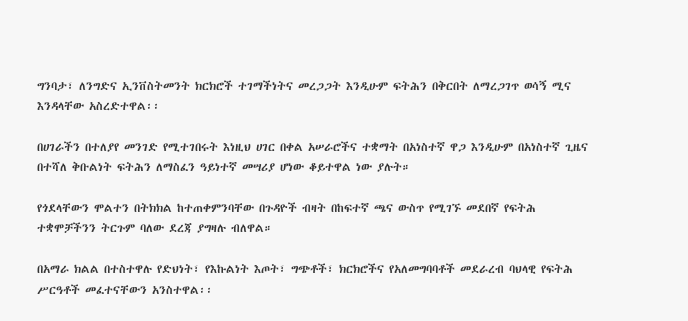ግንባታ፣ ለንግድና ኢንቨስትመንት ክርክሮች ተገማችነትና መረጋጋት እንዲሁም ፍትሕን በቅርበት ለማረጋገጥ ወሳኝ ሚና እንዳላቸው አስረድተዋል፡፡

በሀገራችን በተለያየ መንገድ የሚተገበሩት እነዚህ ሀገር በቀል አሠራሮችና ተቋማት በአነስተኛ ዋጋ እንዲሁም በአነስተኛ ጊዜና በተሻለ ቅቡልነት ፍትሕን ለማስፈን ዓይነተኛ መሣሪያ ሆነው ቆይተዋል ነው ያሉት።

የጎደላቸውን ሞልተን በትክክል ከተጠቀምንባቸው በጉዳዮች ብዛት በከፍተኛ ጫና ውስጥ የሚገኙ መደበኛ የፍትሕ ተቋሞቻችንን ትርጉም ባለው ደረጃ ያግዛሉ ብለዋል።

በአማራ ክልል በተስተዋሉ የድህነት፣ የእኩልነት እጦት፣ ግጭቶች፣ ክርክሮችና የአለመግባባቶች መደራረብ ባህላዊ የፍትሕ ሥርዓቶች መፈተናቸውን አንስተዋል፡፡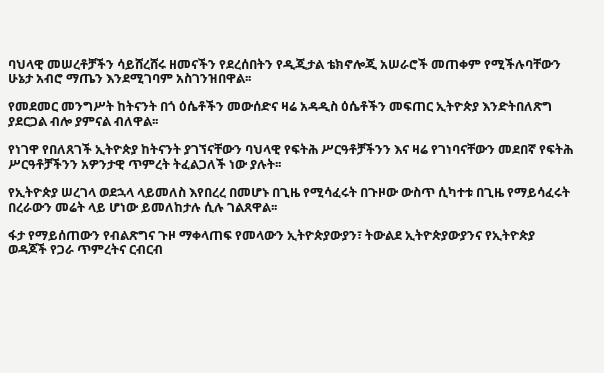ባህላዊ መሠረቶቻችን ሳይሸረሸሩ ዘመናችን የደረሰበትን የዲጂታል ቴክኖሎጂ አሠራሮች መጠቀም የሚችሉባቸውን ሁኔታ አብሮ ማጤን እንደሚገባም አስገንዝበዋል፡፡

የመደመር መንግሥት ከትናንት በጎ ዕሴቶችን መውሰድና ዛሬ አዳዲስ ዕሴቶችን መፍጠር ኢትዮጵያ እንድትበለጽግ ያደርጋል ብሎ ያምናል ብለዋል፡፡

የነገዋ የበለጸገች ኢትዮጵያ ከትናንት ያገኘናቸውን ባህላዊ የፍትሕ ሥርዓቶቻችንን እና ዛሬ የገነባናቸውን መደበኛ የፍትሕ ሥርዓቶቻችንን አዎንታዊ ጥምረት ትፈልጋለች ነው ያሉት፡፡

የኢትዮጵያ ሠረገላ ወደኋላ ላይመለስ እየበረረ በመሆኑ በጊዜ የሚሳፈሩት በጉዞው ውስጥ ሲካተቱ በጊዜ የማይሳፈሩት በረራውን መሬት ላይ ሆነው ይመለከታሉ ሲሉ ገልጸዋል፡፡

ፋታ የማይሰጠውን የብልጽግና ጉዞ ማቀላጠፍ የመላውን ኢትዮጵያውያን፣ ትውልደ ኢትዮጵያውያንና የኢትዮጵያ ወዳጆች የጋራ ጥምረትና ርብርብ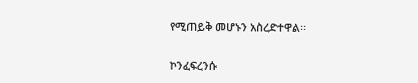የሚጠይቅ መሆኑን አስረድተዋል፡፡

ኮንፈፍረንሱ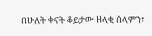በሁለት ቀናት ቆይታው ዘላቂ ሰላምን፣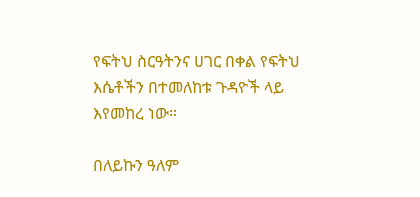የፍትህ ስርዓትንና ሀገር በቀል የፍትህ እሴቶችን በተመለከቱ ጉዳዮች ላይ እየመከረ ነው።

በለይኩን ዓለም